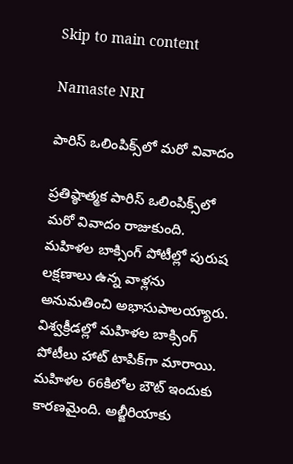Skip to main content

Namaste NRI

పారిస్‌ ఒలింపిక్స్‌లో మరో వివాదం

ప్రతిష్ఠాత్మక పారిస్‌ ఒలింపిక్స్‌లో మరో వివాదం రాజుకుంది.  మహిళల బాక్సింగ్‌ పోటీల్లో పురుష లక్షణాలు ఉన్న వాళ్లను అనుమతించి అభాసుపాలయ్యారు. విశ్వక్రీడల్లో మహిళల బాక్సింగ్‌ పోటీలు హాట్‌ టాపిక్‌గా మారాయి. మహిళల 66కిలోల బౌట్‌ ఇందుకు కారణమైంది. అల్జీరియాకు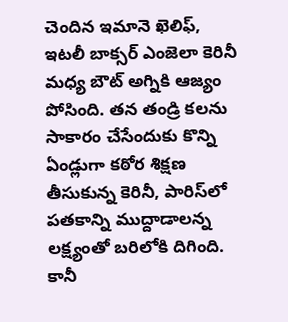చెందిన ఇమానె ఖెలిఫ్‌, ఇటలీ బాక్సర్‌ ఎంజెలా కెరినీ మధ్య బౌట్‌ అగ్నికి ఆజ్యం పోసింది. తన తండ్రి కలను సాకారం చేసేందుకు కొన్ని ఏండ్లుగా కఠోర శిక్షణ తీసుకున్న కెరినీ, పారిస్‌లో పతకాన్ని ముద్దాడాలన్న లక్ష్యంతో బరిలోకి దిగింది. కానీ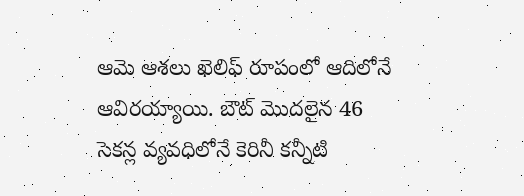ఆమె ఆశలు ఖెలిఫ్‌ రూపంలో ఆదిలోనే ఆవిరయ్యాయి. బౌట్‌ మొదలైన 46 సెకన్ల వ్యవధిలోనే కెరినీ కన్నీటి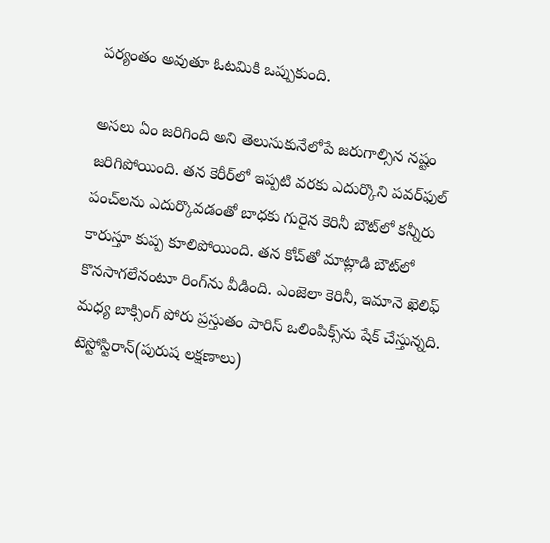పర్యంతం అవుతూ ఓటమికి ఒప్పుకుంది.

అసలు ఏం జరిగింది అని తెలుసుకునేలోపే జరుగాల్సిన నష్టం జరిగిపోయింది. తన కెరీర్‌లో ఇప్పటి వరకు ఎదుర్కొని పవర్‌ఫుల్‌ పంచ్‌లను ఎదుర్కొవడంతో బాధకు గురైన కెరినీ బౌట్‌లో కన్నీరు కారుస్తూ కుప్ప కూలిపోయింది. తన కోచ్‌తో మాట్లాడి బౌట్‌లో కొనసాగలేనంటూ రింగ్‌ను వీడింది. ఎంజెలా కెరినీ, ఇమానె ఖెలిఫ్‌ మధ్య బాక్సింగ్‌ పోరు ప్రస్తుతం పారిస్‌ ఒలింపిక్స్‌ను షేక్‌ చేస్తున్నది. టెస్టోస్టిరాన్‌(పురుష లక్షణాలు)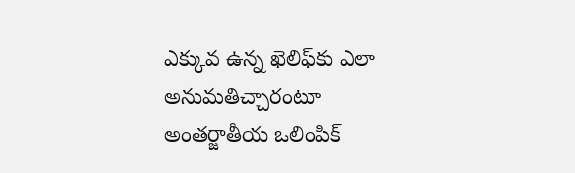ఎక్కువ ఉన్న ఖెలిఫ్‌కు ఎలా అనుమతిచ్చారంటూ అంతర్జాతీయ ఒలింపిక్‌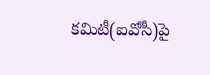కమిటీ(ఐవోసీ)పై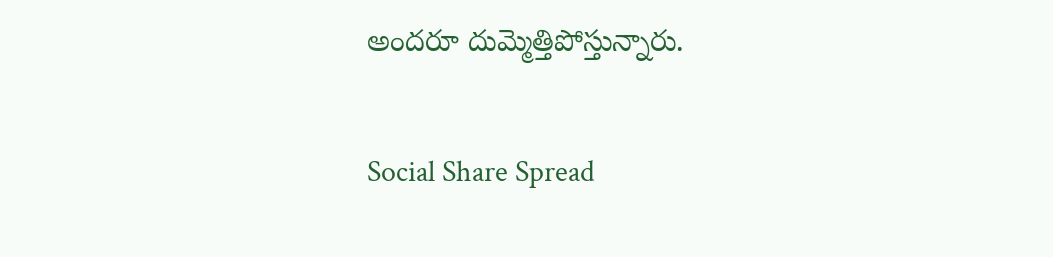అందరూ దుమ్మెత్తిపోస్తున్నారు.

Social Share Spread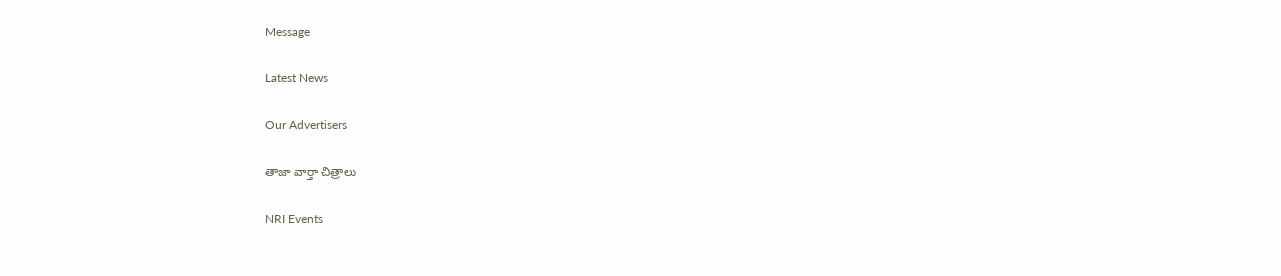Message

Latest News

Our Advertisers

తాజా వార్తా చిత్రాలు

NRI Events